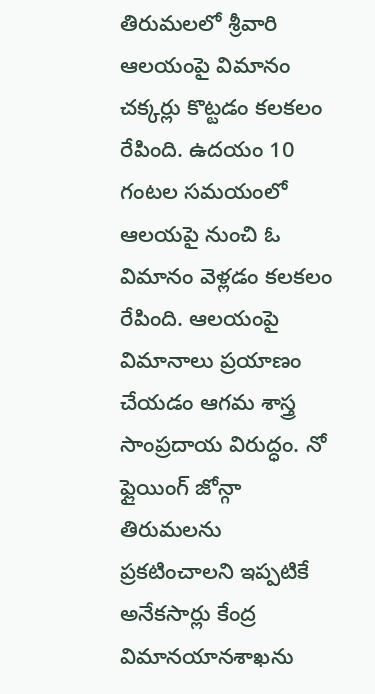తిరుమలలో శ్రీవారి ఆలయంపై విమానం చక్కర్లు కొట్టడం కలకలం రేపింది. ఉదయం 10 గంటల సమయంలో ఆలయపై నుంచి ఓ విమానం వెళ్లడం కలకలం రేపింది. ఆలయంపై విమానాలు ప్రయాణం చేయడం ఆగమ శాస్త్ర సాంప్రదాయ విరుద్ధం. నో ఫ్లైయింగ్ జోన్గా తిరుమలను ప్రకటించాలని ఇప్పటికే అనేకసార్లు కేంద్ర విమానయానశాఖను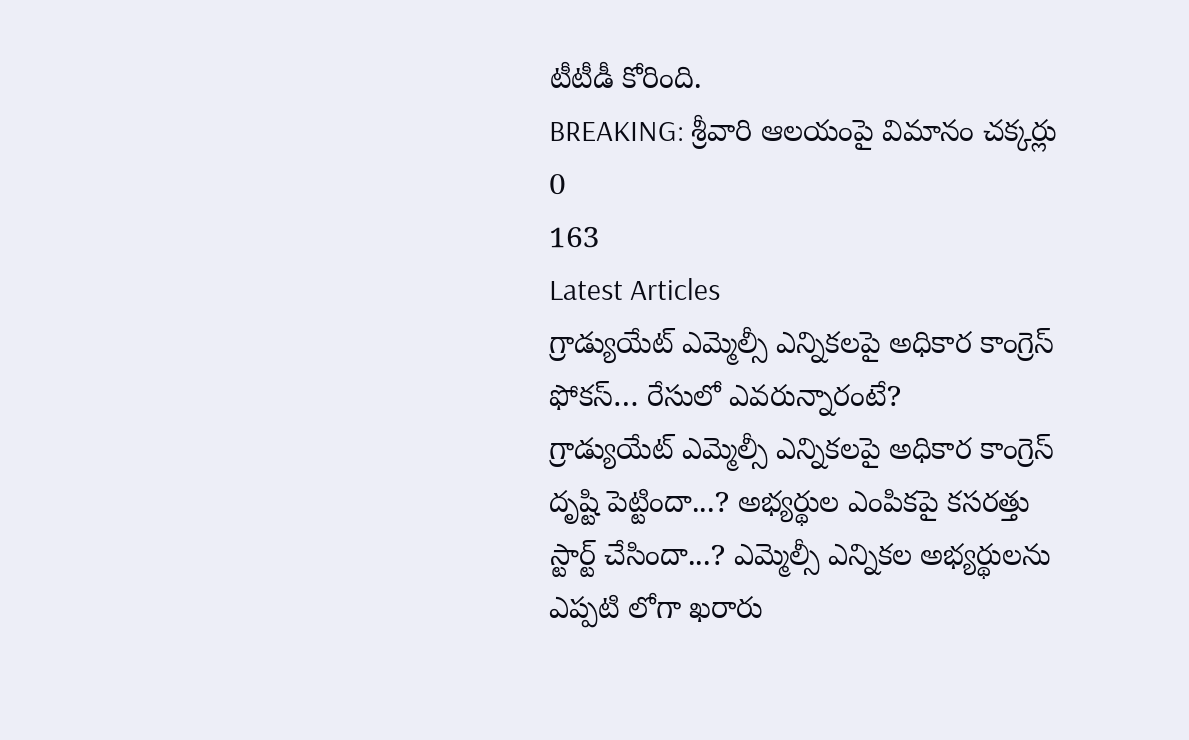టీటీడీ కోరింది.
BREAKING: శ్రీవారి ఆలయంపై విమానం చక్కర్లు
0
163
Latest Articles
గ్రాడ్యుయేట్ ఎమ్మెల్సీ ఎన్నికలపై అధికార కాంగ్రెస్ ఫోకస్… రేసులో ఎవరున్నారంటే?
గ్రాడ్యుయేట్ ఎమ్మెల్సీ ఎన్నికలపై అధికార కాంగ్రెస్ దృష్టి పెట్టిందా...? అభ్యర్థుల ఎంపికపై కసరత్తు స్టార్ట్ చేసిందా...? ఎమ్మెల్సీ ఎన్నికల అభ్యర్థులను ఎప్పటి లోగా ఖరారు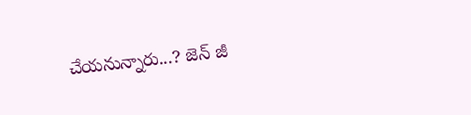చేయనున్నారు...? జెన్ జీ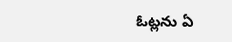ఓట్లను ఏ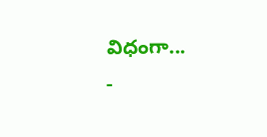విధంగా...
-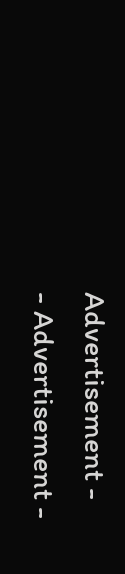Advertisement -
- Advertisement -